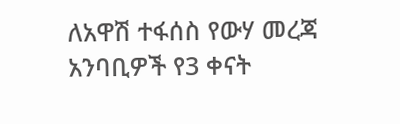ለአዋሽ ተፋሰስ የውሃ መረጃ አንባቢዎች የ3 ቀናት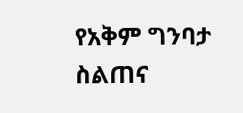የአቅም ግንባታ ስልጠና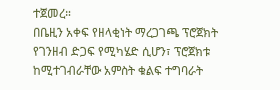ተጀመረ።
በቤዚን አቀፍ የዘላቂነት ማረጋገጫ ፕሮጀክት የገንዘብ ድጋፍ የሚካሄድ ሲሆን፣ ፕሮጀክቱ ከሚተገብራቸው አምስት ቁልፍ ተግባራት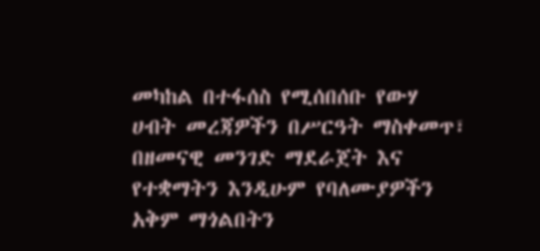መካከል በተፋሰስ የሚሰበሰቡ የውሃ ሀብት መረጃዎችን በሥርዓት ማስቀመጥ፣ በዘመናዊ መንገድ ማደራጀት እና የተቋማትን እንዲሁም የባለሙያዎችን አቅም ማጎልበትን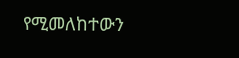የሚመለከተውን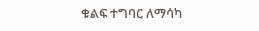ቁልፍ ተግባር ለማሳካ